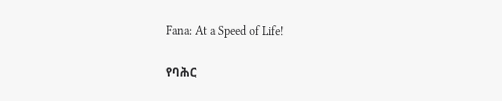Fana: At a Speed of Life!

የባሕር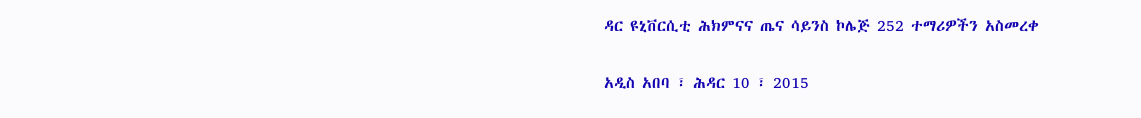ዳር ዩኒቨርሲቲ ሕክምናና ጤና ሳይንስ ኮሌጅ 252 ተማሪዎችን አስመረቀ

አዲስ አበባ ፣ ሕዳር 10 ፣ 2015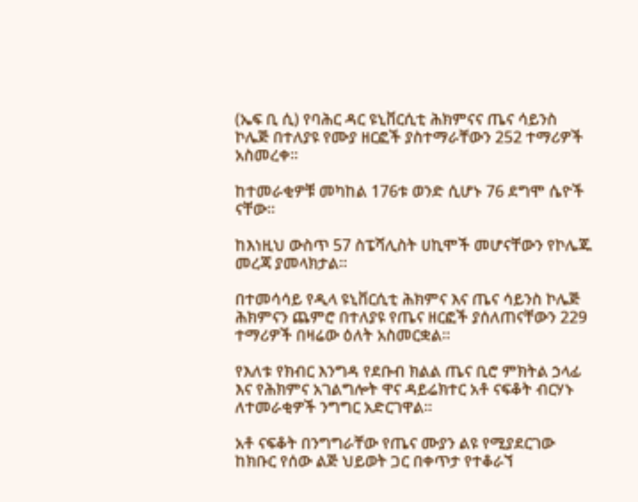(ኤፍ ቢ ሲ) የባሕር ዳር ዩኒቨርሲቲ ሕክምናና ጤና ሳይንስ ኮሌጅ በተለያዩ የሙያ ዘርፎች ያስተማራቸውን 252 ተማሪዎች አስመረቀ።

ከተመራቂዎቹ መካከል 176ቱ ወንድ ሲሆኑ 76 ደግሞ ሴዮች ናቸው።

ከእነዚህ ውስጥ 57 ስፔሻሊስት ሀኪሞች መሆናቸውን የኮሌጁ መረጃ ያመላክታል።

በተመሳሳይ የዲላ ዩኒቨርሲቲ ሕክምና እና ጤና ሳይንስ ኮሌጅ ሕክምናን ጨምሮ በተለያዩ የጤና ዘርፎች ያሰለጠናቸውን 229 ተማሪዎች በዛሬው ዕለት አስመርቋል።

የእለቱ የክብር እንግዳ የደቡብ ክልል ጤና ቢሮ ምክትል ኃላፊ እና የሕክምና አገልግሎት ዋና ዳይሬክተር አቶ ናፍቆት ብርሃኑ ለተመራቂዎች ንግግር አድርገዋል።

አቶ ናፍቆት በንግግራቸው የጤና ሙያን ልዩ የሚያደርገው ከክቡር የሰው ልጅ ህይወት ጋር በቀጥታ የተቆራኘ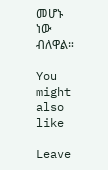መሆኑ ነው ብለዋል።

You might also like

Leave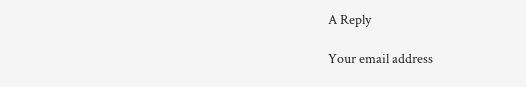A Reply

Your email address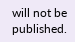will not be published.